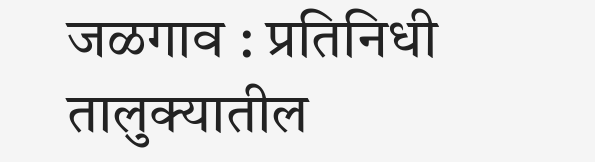जळगाव : प्रतिनिधी
तालुक्यातील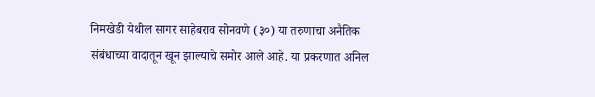निमखेडी येथील सागर साहेबराव सोनवणे (३०) या तरुणाचा अनैतिक संबंधाच्या वादातून खून झाल्याचे समोर आले आहे. या प्रकरणात अनिल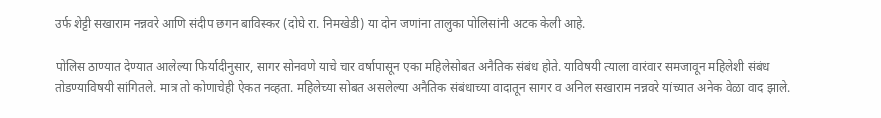उर्फ शेट्टी सखाराम नन्नवरे आणि संदीप छगन बाविस्कर (दोघे रा. निमखेडी) या दोन जणांना तालुका पोलिसांनी अटक केली आहे.

पोलिस ठाण्यात देण्यात आलेल्या फिर्यादीनुसार, सागर सोनवणे याचे चार वर्षापासून एका महिलेसोबत अनैतिक संबंध होते. याविषयी त्याला वारंवार समजावून महिलेशी संबंध तोडण्याविषयी सांगितले. मात्र तो कोणाचेही ऐकत नव्हता. महिलेच्या सोबत असलेल्या अनैतिक संबंधाच्या वादातून सागर व अनिल सखाराम नन्नवरे यांच्यात अनेक वेळा वाद झाले.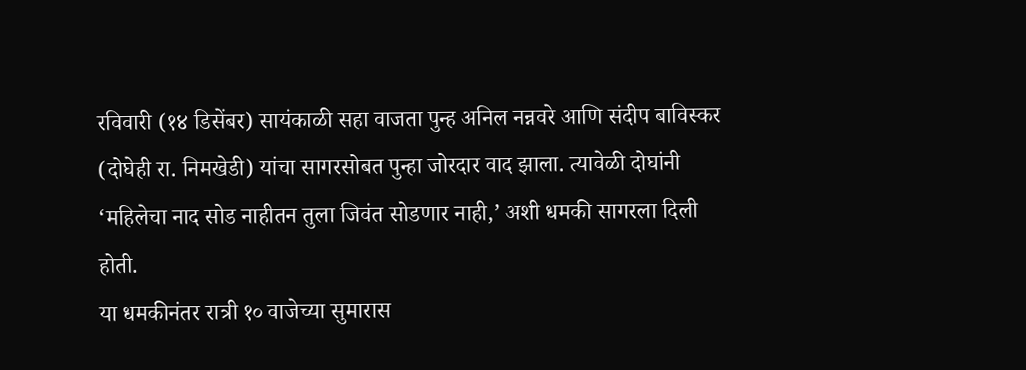रविवारी (१४ डिसेंबर) सायंकाळी सहा वाजता पुन्ह अनिल नन्नवरे आणि संदीप बाविस्कर (दोघेही रा. निमखेडी) यांचा सागरसोबत पुन्हा जोरदार वाद झाला. त्यावेळी दोघांनी ‘महिलेचा नाद सोड नाहीतन तुला जिवंत सोडणार नाही,’ अशी धमकी सागरला दिली होती.
या धमकीनंतर रात्री १० वाजेच्या सुमारास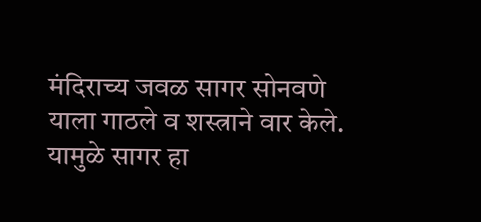मंदिराच्य जवळ सागर सोनवणे याला गाठले व शस्त्राने वार केले. यामुळे सागर हा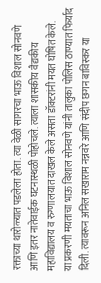रक्ताच्या थारोळ्यात पडलेला होता. त्या वेळी सागरचा भाऊ विशाल सोनवणे आणि इतर नातेवाईक घटनास्थळी पोहोचले. त्याला शासकीय वैद्यकीय महाविद्यालय व रुग्णालयात दाखल केले असता डॉक्टरांनी मयत घोषित केले.
या प्रकरणी मयताचा भाऊ विशाल सोनवणे यांनी तालुका पोलिस ठाण्यात फिर्याद दिली. त्यावरून अनिल सखाराम नन्नवरे आणि संदीप छगन बाविस्कर या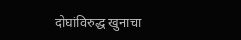दोघांविरुद्ध खुनाचा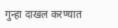गुन्हा दाखल करण्यात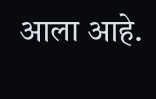आला आहे.